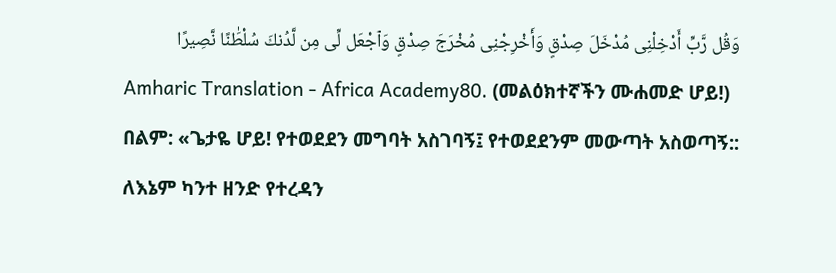وَقُل رَّبِّ أَدْخِلْنِى مُدْخَلَ صِدْقٍ وَأَخْرِجْنِى مُخْرَجَ صِدْقٍ وَٱجْعَل لِّى مِن لَّدُنكَ سُلْطَٰنًا نَّصِيرًا
Amharic Translation - Africa Academy80. (መልዕክተኛችን ሙሐመድ ሆይ!) በልም: «ጌታዬ ሆይ! የተወደደን መግባት አስገባኝ፤ የተወደደንም መውጣት አስወጣኝ:: ለእኔም ካንተ ዘንድ የተረዳን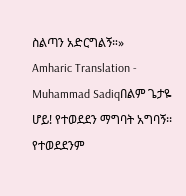ስልጣን አድርግልኝ።»
Amharic Translation - Muhammad Sadiqበልም ጌታዬ ሆይ! የተወደደን ማግባት አግባኝ፡፡ የተወደደንም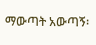ማውጣት አውጣኝ፡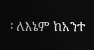፡ ለእኔም ከአንተ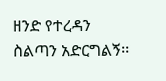ዘንድ የተረዳን ስልጣን አድርግልኝ፡፡